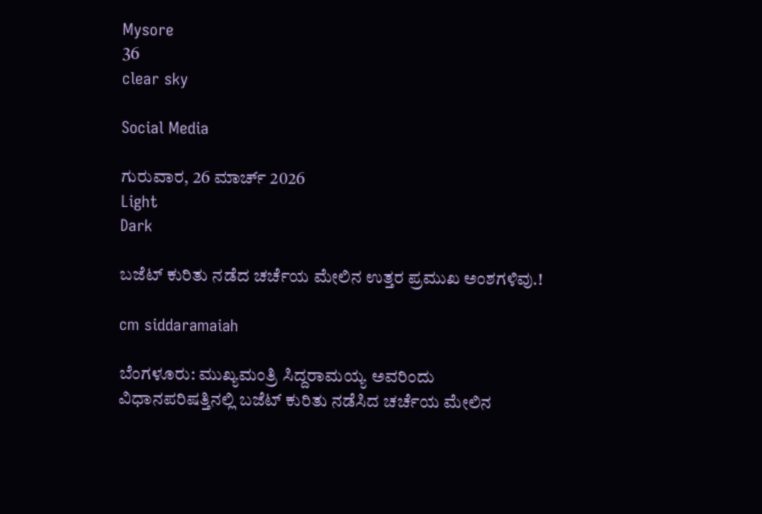Mysore
36
clear sky

Social Media

ಗುರುವಾರ, 26 ಮಾರ್ಚ್ 2026
Light
Dark

ಬಜೆಟ್‌ ಕುರಿತು ನಡೆದ ಚರ್ಚೆಯ ಮೇಲಿನ ಉತ್ತರ ಪ್ರಮುಖ ಅಂಶಗಳಿವು.!

cm siddaramaiah

ಬೆಂಗಳೂರು: ಮುಖ್ಯಮಂತ್ರಿ ಸಿದ್ದರಾಮಯ್ಯ ಅವರಿಂದು ವಿಧಾನಪರಿಷತ್ತಿನಲ್ಲಿ ಬಜೆಟ್ ಕುರಿತು ನಡೆಸಿದ ಚರ್ಚೆಯ ಮೇಲಿನ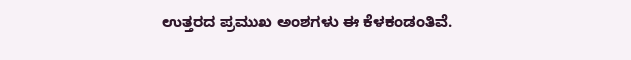ಉತ್ತರದ ಪ್ರಮುಖ ಅಂಶಗಳು ಈ ಕೆಳಕಂಡಂತಿವೆ.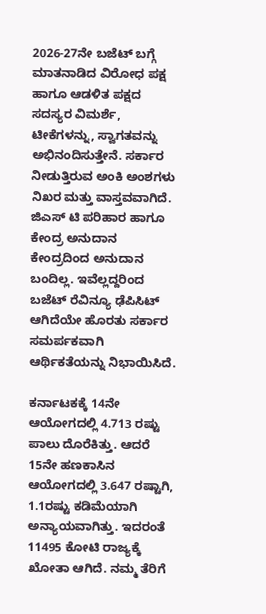2026-27ನೇ ಬಜೆಟ್ ಬಗ್ಗೆ ಮಾತನಾಡಿದ ವಿರೋಧ ಪಕ್ಷ ಹಾಗೂ ಆಡಳಿತ ಪಕ್ಷದ ಸದಸ್ಯರ ವಿಮರ್ಶೆ, ಟೀಕೆಗಳನ್ನು, ಸ್ವಾಗತವನ್ನು ಅಭಿನಂದಿಸುತ್ತೇನೆ. ಸರ್ಕಾರ ನೀಡುತ್ತಿರುವ ಅಂಕಿ ಅಂಶಗಳು ನಿಖರ ಮತ್ತು ವಾಸ್ತವವಾಗಿದೆ. ಜಿಎಸ್ ಟಿ ಪರಿಹಾರ ಹಾಗೂ ಕೇಂದ್ರ ಅನುದಾನ ಕೇಂದ್ರದಿಂದ ಅನುದಾನ ಬಂದಿಲ್ಲ. ಇವೆಲ್ಲದ್ದರಿಂದ ಬಜೆಟ್ ರೆವಿನ್ಯೂ ಢೆಪಿಸಿಟ್ ಆಗಿದೆಯೇ ಹೊರತು ಸರ್ಕಾರ ಸಮರ್ಪಕವಾಗಿ ಆರ್ಥಿಕತೆಯನ್ನು ನಿಭಾಯಿಸಿದೆ.

ಕರ್ನಾಟಕಕ್ಕೆ 14ನೇ ಆಯೋಗದಲ್ಲಿ 4.713 ರಷ್ಟು ಪಾಲು ದೊರೆಕಿತ್ತು. ಆದರೆ 15ನೇ ಹಣಕಾಸಿನ ಆಯೋಗದಲ್ಲಿ 3.647 ರಷ್ಟಾಗಿ, 1.1ರಷ್ಟು ಕಡಿಮೆಯಾಗಿ ಅನ್ಯಾಯವಾಗಿತ್ತು. ಇದರಂತೆ 11495 ಕೋಟಿ ರಾಜ್ಯಕ್ಕೆ ಖೋತಾ ಆಗಿದೆ. ನಮ್ಮ ತೆರಿಗೆ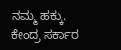ನಮ್ಮ ಹಕ್ಕು. ಕೇಂದ್ರ ಸರ್ಕಾರ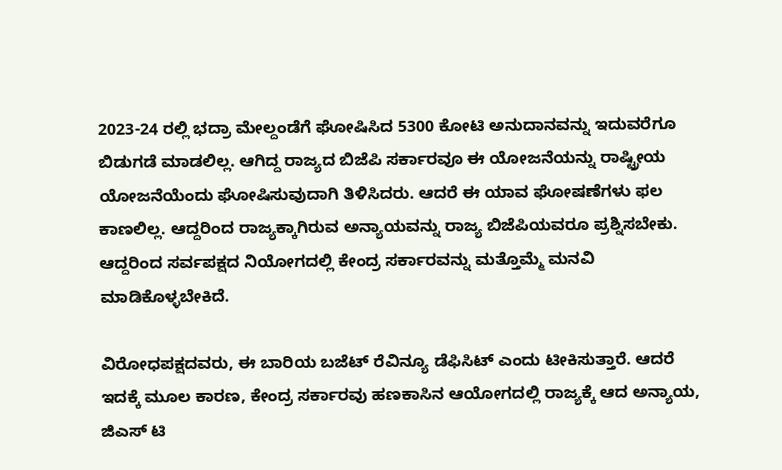2023-24 ರಲ್ಲಿ ಭದ್ರಾ ಮೇಲ್ದಂಡೆಗೆ ಘೋಷಿಸಿದ 5300 ಕೋಟಿ ಅನುದಾನವನ್ನು ಇದುವರೆಗೂ ಬಿಡುಗಡೆ ಮಾಡಲಿಲ್ಲ. ಆಗಿದ್ದ ರಾಜ್ಯದ ಬಿಜೆಪಿ ಸರ್ಕಾರವೂ ಈ ಯೋಜನೆಯನ್ನು ರಾಷ್ಟ್ರೀಯ ಯೋಜನೆಯೆಂದು ಘೋಷಿಸುವುದಾಗಿ ತಿಳಿಸಿದರು. ಆದರೆ ಈ ಯಾವ ಘೋಷಣೆಗಳು ಫಲ ಕಾಣಲಿಲ್ಲ. ಆದ್ದರಿಂದ ರಾಜ್ಯಕ್ಕಾಗಿರುವ ಅನ್ಯಾಯವನ್ನು ರಾಜ್ಯ ಬಿಜೆಪಿಯವರೂ ಪ್ರಶ್ನಿಸಬೇಕು. ಆದ್ದರಿಂದ ಸರ್ವಪಕ್ಷದ ನಿಯೋಗದಲ್ಲಿ ಕೇಂದ್ರ ಸರ್ಕಾರವನ್ನು ಮತ್ತೊಮ್ಮೆ ಮನವಿ ಮಾಡಿಕೊಳ್ಳಬೇಕಿದೆ.

ವಿರೋಧಪಕ್ಷದವರು, ಈ ಬಾರಿಯ ಬಜೆಟ್ ರೆವಿನ್ಯೂ ಡೆಫಿಸಿಟ್ ಎಂದು ಟೀಕಿಸುತ್ತಾರೆ. ಆದರೆ ಇದಕ್ಕೆ ಮೂಲ ಕಾರಣ, ಕೇಂದ್ರ ಸರ್ಕಾರವು ಹಣಕಾಸಿನ ಆಯೋಗದಲ್ಲಿ ರಾಜ್ಯಕ್ಕೆ ಆದ ಅನ್ಯಾಯ, ಜಿಎಸ್ ಟಿ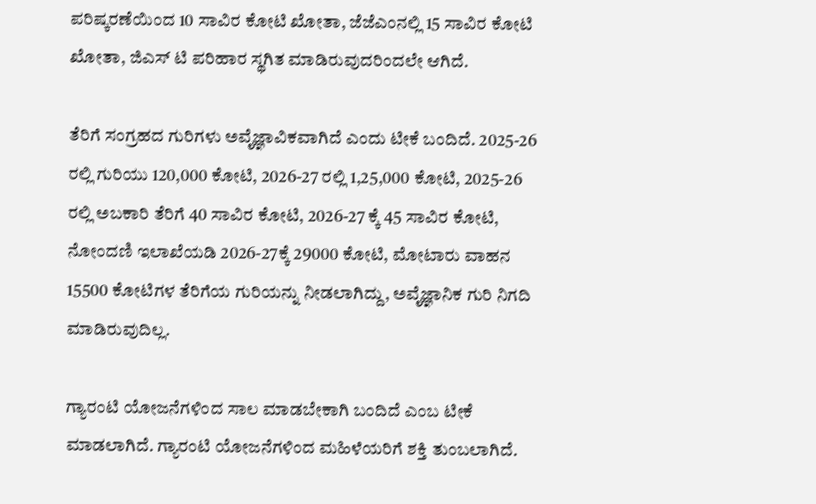ಪರಿಷ್ಕರಣೆಯಿಂದ 10 ಸಾವಿರ ಕೋಟಿ ಖೋತಾ, ಜೆಜೆಎಂನಲ್ಲಿ 15 ಸಾವಿರ ಕೋಟಿ ಖೋತಾ, ಜಿಎಸ್ ಟಿ ಪರಿಹಾರ ಸ್ಥಗಿತ ಮಾಡಿರುವುದರಿಂದಲೇ ಆಗಿದೆ.

ತೆರಿಗೆ ಸಂಗ್ರಹದ ಗುರಿಗಳು ಅವೈಜ್ಞಾವಿಕವಾಗಿದೆ ಎಂದು ಟೀಕೆ ಬಂದಿದೆ. 2025-26 ರಲ್ಲಿ ಗುರಿಯು 120,000 ಕೋಟಿ, 2026-27 ರಲ್ಲಿ 1,25,000 ಕೋಟಿ, 2025-26 ರಲ್ಲಿ ಅಬಕಾರಿ ತೆರಿಗೆ 40 ಸಾವಿರ ಕೋಟಿ, 2026-27 ಕ್ಕೆ 45 ಸಾವಿರ ಕೋಟಿ, ನೋಂದಣಿ ಇಲಾಖೆಯಡಿ 2026-27ಕ್ಕೆ 29000 ಕೋಟಿ, ಮೋಟಾರು ವಾಹನ 15500 ಕೋಟಿಗಳ ತೆರಿಗೆಯ ಗುರಿಯನ್ನು ನೀಡಲಾಗಿದ್ದು, ಅವೈಜ್ಞಾನಿಕ ಗುರಿ ನಿಗದಿ ಮಾಡಿರುವುದಿಲ್ಲ.

ಗ್ಯಾರಂಟಿ ಯೋಜನೆಗಳಿಂದ ಸಾಲ ಮಾಡಬೇಕಾಗಿ ಬಂದಿದೆ ಎಂಬ ಟೀಕೆ ಮಾಡಲಾಗಿದೆ. ಗ್ಯಾರಂಟಿ ಯೋಜನೆಗಳಿಂದ ಮಹಿಳೆಯರಿಗೆ ಶಕ್ತಿ ತುಂಬಲಾಗಿದೆ.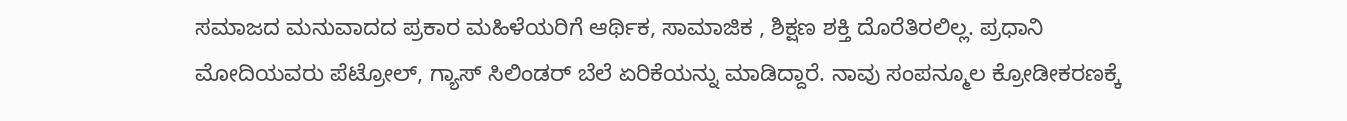ಸಮಾಜದ ಮನುವಾದದ ಪ್ರಕಾರ ಮಹಿಳೆಯರಿಗೆ ಆರ್ಥಿಕ, ಸಾಮಾಜಿಕ , ಶಿಕ್ಷಣ ಶಕ್ತಿ ದೊರೆತಿರಲಿಲ್ಲ. ಪ್ರಧಾನಿ ಮೋದಿಯವರು ಪೆಟ್ರೋಲ್, ಗ್ಯಾಸ್ ಸಿಲಿಂಡರ್ ಬೆಲೆ ಏರಿಕೆಯನ್ನು ಮಾಡಿದ್ದಾರೆ. ನಾವು ಸಂಪನ್ಮೂಲ ಕ್ರೋಡೀಕರಣಕ್ಕೆ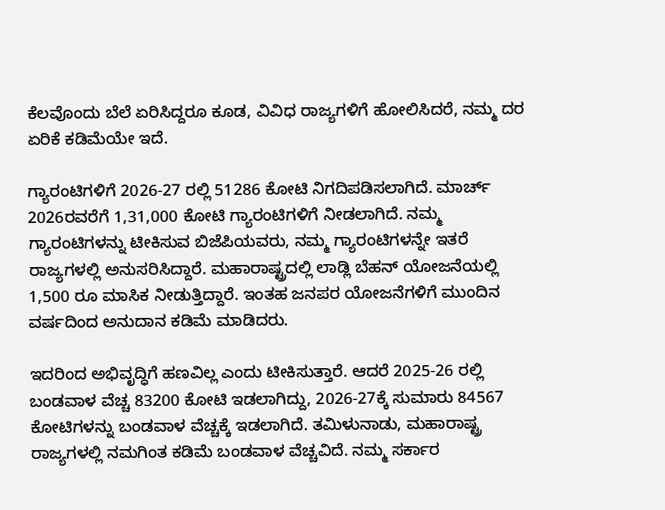ಕೆಲವೊಂದು ಬೆಲೆ ಏರಿಸಿದ್ದರೂ ಕೂಡ, ವಿವಿಧ ರಾಜ್ಯಗಳಿಗೆ ಹೋಲಿಸಿದರೆ, ನಮ್ಮ ದರ ಏರಿಕೆ ಕಡಿಮೆಯೇ ಇದೆ.

ಗ್ಯಾರಂಟಿಗಳಿಗೆ 2026-27 ರಲ್ಲಿ 51286 ಕೋಟಿ ನಿಗದಿಪಡಿಸಲಾಗಿದೆ. ಮಾರ್ಚ್ 2026ರವರೆಗೆ 1,31,000 ಕೋಟಿ ಗ್ಯಾರಂಟಿಗಳಿಗೆ ನೀಡಲಾಗಿದೆ. ನಮ್ಮ ಗ್ಯಾರಂಟಿಗಳನ್ನು ಟೀಕಿಸುವ ಬಿಜೆಪಿಯವರು, ನಮ್ಮ ಗ್ಯಾರಂಟಿಗಳನ್ನೇ ಇತರೆ ರಾಜ್ಯಗಳಲ್ಲಿ ಅನುಸರಿಸಿದ್ದಾರೆ. ಮಹಾರಾಷ್ಟ್ರದಲ್ಲಿ ಲಾಡ್ಲಿ ಬೆಹನ್ ಯೋಜನೆಯಲ್ಲಿ 1,500 ರೂ ಮಾಸಿಕ ನೀಡುತ್ತಿದ್ದಾರೆ. ಇಂತಹ ಜನಪರ ಯೋಜನೆಗಳಿಗೆ ಮುಂದಿನ ವರ್ಷದಿಂದ ಅನುದಾನ ಕಡಿಮೆ ಮಾಡಿದರು.

ಇದರಿಂದ ಅಭಿವೃದ್ಧಿಗೆ ಹಣವಿಲ್ಲ ಎಂದು ಟೀಕಿಸುತ್ತಾರೆ. ಆದರೆ 2025-26 ರಲ್ಲಿ ಬಂಡವಾಳ ವೆಚ್ಚ 83200 ಕೋಟಿ ಇಡಲಾಗಿದ್ದು, 2026-27ಕ್ಕೆ ಸುಮಾರು 84567 ಕೋಟಿಗಳನ್ನು ಬಂಡವಾಳ ವೆಚ್ಚಕ್ಕೆ ಇಡಲಾಗಿದೆ. ತಮಿಳುನಾಡು, ಮಹಾರಾಷ್ಟ್ರ ರಾಜ್ಯಗಳಲ್ಲಿ ನಮಗಿಂತ ಕಡಿಮೆ ಬಂಡವಾಳ ವೆಚ್ಚವಿದೆ. ನಮ್ಮ ಸರ್ಕಾರ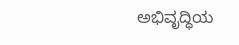ಅಭಿವೃದ್ಧಿಯ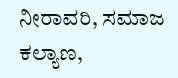ನೀರಾವರಿ, ಸಮಾಜ ಕಲ್ಯಾಣ,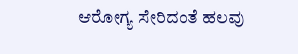ಆರೋಗ್ಯ ಸೇರಿದಂತೆ ಹಲವು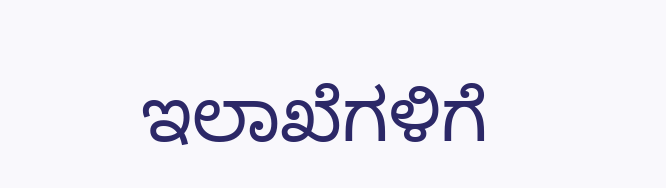ಇಲಾಖೆಗಳಿಗೆ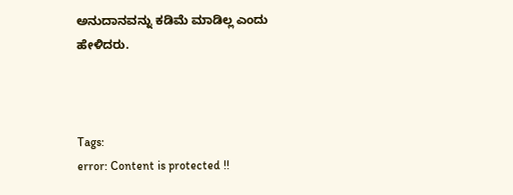ಅನುದಾನವನ್ನು ಕಡಿಮೆ ಮಾಡಿಲ್ಲ ಎಂದು ಹೇಳಿದರು.



Tags:
error: Content is protected !!